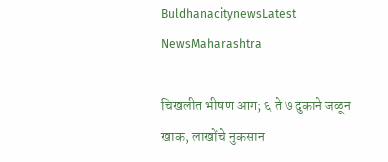BuldhanacitynewsLatest NewsMaharashtra

चिखलीत भीषण आग; ६ ते ७ दुकाने जळून खाक, लाखोंचे नुकसान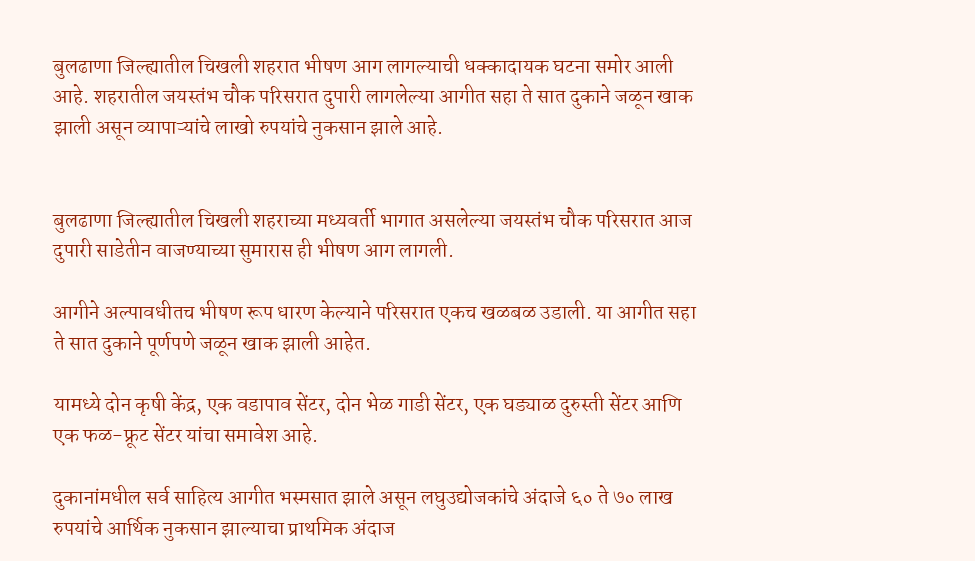बुलढाणा जिल्ह्यातील चिखली शहरात भीषण आग लागल्याची धक्कादायक घटना समोर आली आहे. शहरातील जयस्तंभ चौक परिसरात दुपारी लागलेल्या आगीत सहा ते सात दुकाने जळून खाक झाली असून व्यापाऱ्यांचे लाखो रुपयांचे नुकसान झाले आहे.


बुलढाणा जिल्ह्यातील चिखली शहराच्या मध्यवर्ती भागात असलेल्या जयस्तंभ चौक परिसरात आज दुपारी साडेतीन वाजण्याच्या सुमारास ही भीषण आग लागली.

आगीने अल्पावधीतच भीषण रूप धारण केल्याने परिसरात एकच खळबळ उडाली. या आगीत सहा ते सात दुकाने पूर्णपणे जळून खाक झाली आहेत.

यामध्ये दोन कृषी केंद्र, एक वडापाव सेंटर, दोन भेळ गाडी सेंटर, एक घड्याळ दुरुस्ती सेंटर आणि एक फळ-फ्रूट सेंटर यांचा समावेश आहे.

दुकानांमधील सर्व साहित्य आगीत भस्मसात झाले असून लघुउद्योजकांचे अंदाजे ६० ते ७० लाख रुपयांचे आर्थिक नुकसान झाल्याचा प्राथमिक अंदाज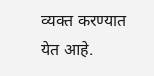व्यक्त करण्यात येत आहे.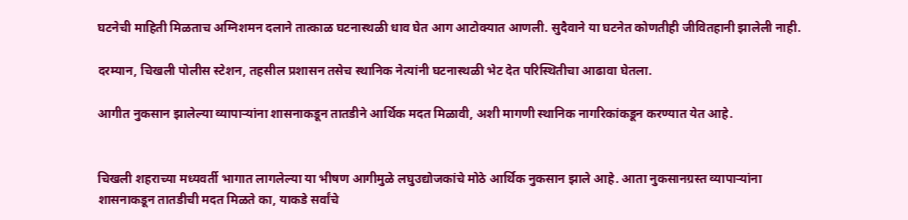घटनेची माहिती मिळताच अग्निशमन दलाने तात्काळ घटनास्थळी धाव घेत आग आटोक्यात आणली. सुदैवाने या घटनेत कोणतीही जीवितहानी झालेली नाही.

दरम्यान, चिखली पोलीस स्टेशन, तहसील प्रशासन तसेच स्थानिक नेत्यांनी घटनास्थळी भेट देत परिस्थितीचा आढावा घेतला.

आगीत नुकसान झालेल्या व्यापाऱ्यांना शासनाकडून तातडीने आर्थिक मदत मिळावी, अशी मागणी स्थानिक नागरिकांकडून करण्यात येत आहे.


चिखली शहराच्या मध्यवर्ती भागात लागलेल्या या भीषण आगीमुळे लघुउद्योजकांचे मोठे आर्थिक नुकसान झाले आहे. आता नुकसानग्रस्त व्यापाऱ्यांना शासनाकडून तातडीची मदत मिळते का, याकडे सर्वांचे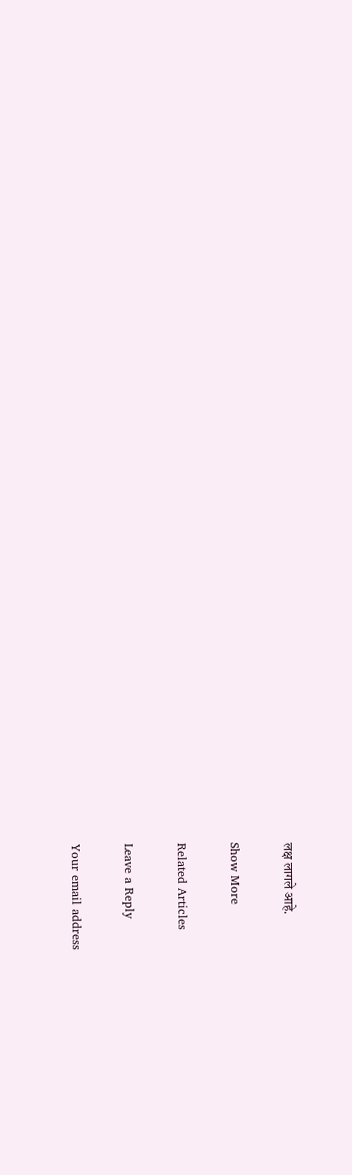लक्ष लागले आहे.

Show More

Related Articles

Leave a Reply

Your email address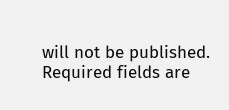will not be published. Required fields are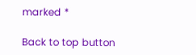marked *

Back to top button